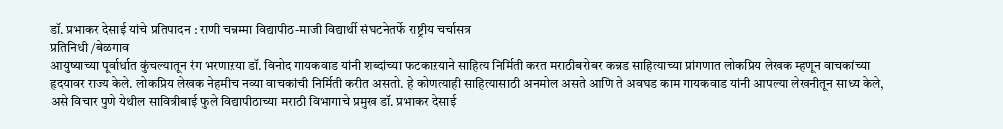डॉ. प्रभाकर देसाई यांचे प्रतिपादन : राणी चन्नम्मा विद्यापीठ-माजी विद्यार्थी संघटनेतर्फे राष्ट्रीय चर्चासत्र
प्रतिनिधी /बेळगाव
आयुष्याच्या पूर्वार्धात कुंचल्यातून रंग भरणाऱया डॉ. विनोद गायकवाड यांनी शब्दांच्या फटकाऱयाने साहित्य निर्मिती करत मराठीबरोबर कन्नड साहित्याच्या प्रांगणात लोकप्रिय लेखक म्हणून वाचकांच्या हृदयावर राज्य केले. लोकप्रिय लेखक नेहमीच नव्या वाचकांची निर्मिती करीत असतो. हे कोणत्याही साहित्यासाठी अनमोल असते आणि ते अवघड काम गायकवाड यांनी आपल्या लेखनीतून साध्य केले, असे विचार पुणे येथील सावित्रीबाई फुले विद्यापीठाच्या मराठी विभागाचे प्रमुख डॉ. प्रभाकर देसाई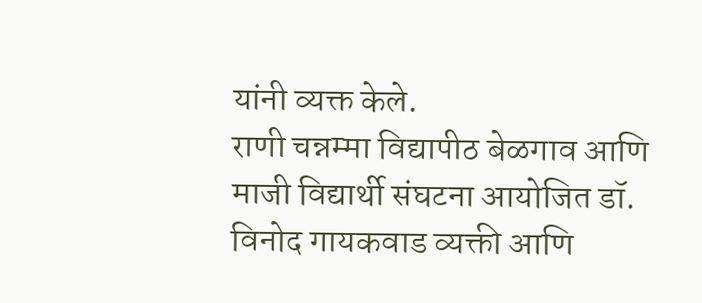यांनी व्यक्त केले.
राणी चन्नम्मा विद्यापीठ बेळगाव आणि माजी विद्यार्थी संघटना आयोजित डॉ. विनोद गायकवाड व्यक्ती आणि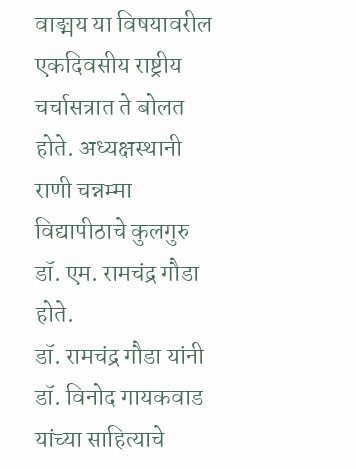वाङ्मय या विषयावरील एकदिवसीय राष्ट्रीय चर्चासत्रात ते बोलत होते. अध्यक्षस्थानी राणी चन्नम्मा विद्यापीठाचे कुलगुरु डॉ. एम. रामचंद्र गौडा होते.
डॉ. रामचंद्र गौडा यांनी डॉ. विनोद गायकवाड यांच्या साहित्याचे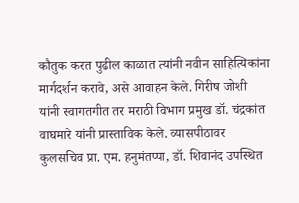कौतुक करत पुढील काळात त्यांनी नवीन साहित्यिकांना मार्गदर्शन करावे, असे आवाहन केले. गिरीष जोशी यांनी स्वागतगीत तर मराठी विभाग प्रमुख डॉ. चंद्रकांत वाघमारे यांनी प्रास्ताविक केले. व्यासपीठावर कुलसचिव प्रा. एम. हनुमंतप्पा, डॉ. शिवानंद उपस्थित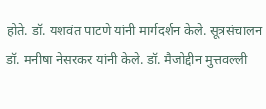होते. डॉ. यशवंत पाटणे यांनी मार्गदर्शन केले. सूत्रसंचालन डॉ. मनीषा नेसरकर यांनी केले. डॉ. मैजोद्दीन मुत्तवल्ली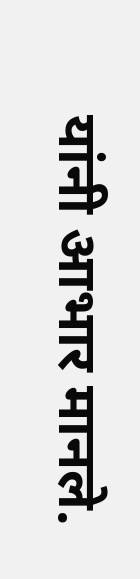यांनी आभार मानले.